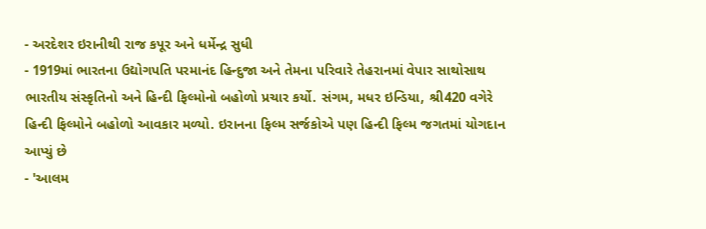- અરદેશર ઇરાનીથી રાજ કપૂર અને ધર્મેન્દ્ર સુધી
- 1919માં ભારતના ઉદ્યોગપતિ પરમાનંદ હિન્દુજા અને તેમના પરિવારે તેહરાનમાં વેપાર સાથોસાથ ભારતીય સંસ્કૃતિનો અને હિન્દી ફિલ્મોનો બહોળો પ્રચાર કર્યો. સંગમ, મધર ઇન્ડિયા, શ્રી420 વગેરે હિન્દી ફિલ્મોને બહોળો આવકાર મળ્યો. ઇરાનના ફિલ્મ સર્જકોએ પણ હિન્દી ફિલ્મ જગતમાં યોગદાન આપ્યું છે
- 'આલમ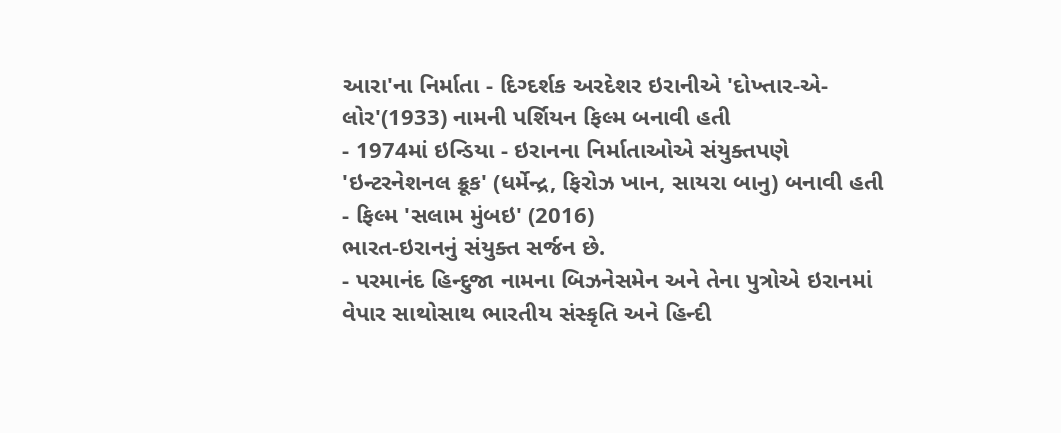આરા'ના નિર્માતા - દિગ્દર્શક અરદેશર ઇરાનીએ 'દોખ્તાર-એ-લોર'(1933) નામની પર્શિયન ફિલ્મ બનાવી હતી
- 1974માં ઇન્ડિયા - ઇરાનના નિર્માતાઓએ સંયુક્તપણે 'ઇન્ટરનેશનલ ક્રૂક' (ધર્મેન્દ્ર, ફિરોઝ ખાન, સાયરા બાનુ) બનાવી હતી
- ફિલ્મ 'સલામ મુંબઇ' (2016)
ભારત-ઇરાનનું સંયુક્ત સર્જન છે.
- પરમાનંદ હિન્દુજા નામના બિઝનેસમેન અને તેના પુત્રોએ ઇરાનમાં વેપાર સાથોસાથ ભારતીય સંસ્કૃતિ અને હિન્દી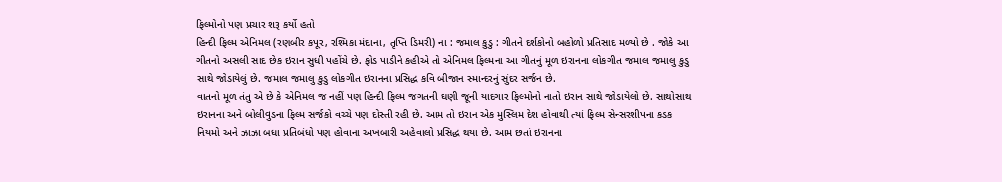ફિલ્મોનો પણ પ્રચાર શરૂ કર્યો હતો
હિન્દી ફિલ્મ એનિમલ (રણબીર કપૂર, રશ્મિકા મંદાના, તૃપ્તિ ડિમરી) ના : જમાલ કુડુ : ગીતને દર્શકોનો બહોળો પ્રતિસાદ મળ્યો છે . જોકે આ ગીતનો અસલી સાદ છેક ઇરાન સુધી પહોંચે છે. ફોડ પાડીને કહીએ તો એનિમલ ફિલ્મના આ ગીતનું મૂળ ઇરાનના લોકગીત જમાલ જમાલુ કુડુ સાથે જોડાયેલું છે. જમાલ જમાલુ કુડુ લોકગીત ઇરાનના પ્રસિદ્ધ કવિ બીજાન સ્માન્દરનું સુંદર સર્જન છે.
વાતનો મૂળ તંતુ એ છે કે એનિમલ જ નહીં પણ હિન્દી ફિલ્મ જગતની ઘણી જૂની યાદગાર ફિલ્મોનો નાતો ઇરાન સાથે જોડાયેલો છે. સાથોસાથ ઇરાનના અને બોલીવુડના ફિલ્મ સર્જકો વચ્ચે પણ દોસ્તી રહી છે. આમ તો ઇરાન એક મુસ્લિમ દેશ હોવાથી ત્યાં ફિલ્મ સેન્સરશીપના કડક નિયમો અને ઝાઝા બધા પ્રતિબંધો પણ હોવાના અખબારી અહેવાલો પ્રસિદ્ધ થયા છે. આમ છતાં ઇરાનના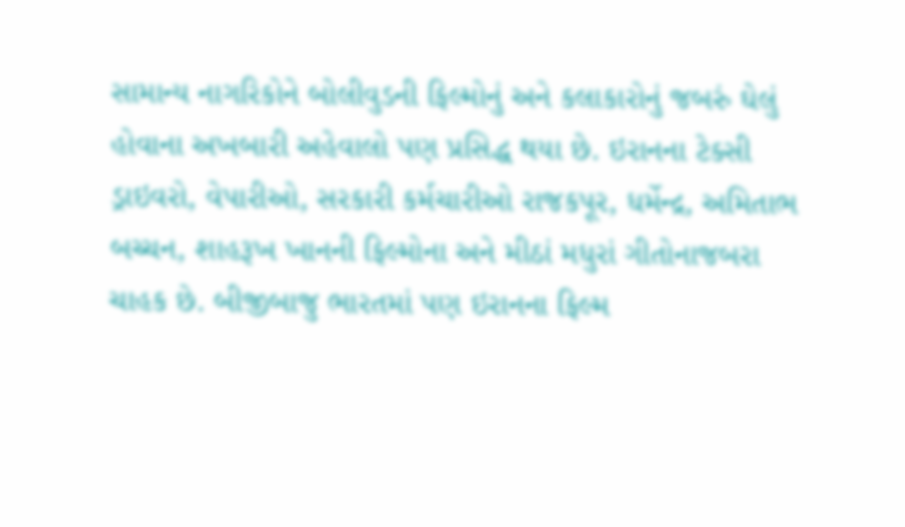સામાન્ય નાગરિકોને બોલીવુડની ફિલ્મોનું અને કલાકારોનું જબરું ઘેલું હોવાના અખબારી અહેવાલો પણ પ્રસિદ્ધ થયા છે. ઇરાનના ટેક્સી ડ્રાઇવરો, વેપારીઓ, સરકારી કર્મચારીઓ રાજકપૂર, ધર્મેન્દ્ર, અમિતાભ બચ્ચન, શાહરૂખ ખાનની ફિલ્મોના અને મીઠાં મધુરાં ગીતોનાજબરા ચાહક છે. બીજીબાજુ ભારતમાં પણ ઇરાનના ફિલ્મ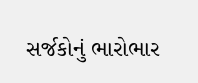સર્જકોનું ભારોભાર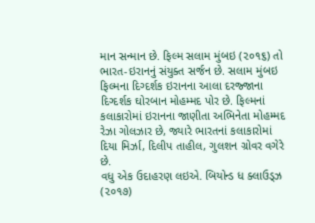માન સન્માન છે. ફિલ્મ સલામ મુંબઇ (૨૦૧૬) તો ભારત-ઇરાનનું સંયુક્ત સર્જન છે. સલામ મુંબઇ ફિલ્મના દિગ્દર્શક ઇરાનના આલા દરજ્જાના દિગ્દર્શક ઘોરબાન મોહમ્મદ પોર છે. ફિલ્મનાં કલાકારોમાં ઇરાનના જાણીતા અભિનેતા મોહમ્મદ રેઝા ગોલઝાર છે, જ્યારે ભારતનાં કલાકારોમાં દિયા મિર્ઝા, દિલીપ તાહીલ, ગુલશન ગ્રોવર વગેરે છે.
વધુ એક ઉદાહરણ લઇએ. બિયોન્ડ ધ ક્લાઉડ્ઝ (૨૦૧૭)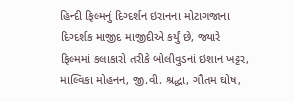હિન્દી ફિલ્મનું દિગ્દર્શન ઇરાનના મોટાગજાના દિગ્દર્શક માજીદ માજીદીએ કર્યું છે, જ્યારે ફિલ્મમાં કલાકારો તરીકે બોલીવુડનાં ઇશાન ખટ્ટર, માલ્વિકા મોહનન, જી.વી. શ્રદ્ધા, ગૌતમ ઘોષ,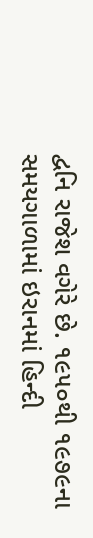દ્વનિ રાજેશ વગેરે છે. ૧૯૫૦થી ૧૯૭૯ના સમયગાળામાં ઇરાનમાં હિન્દી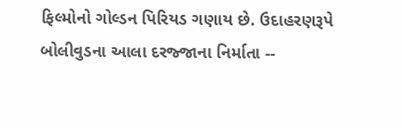ફિલ્મોનો ગોલ્ડન પિરિયડ ગણાય છે. ઉદાહરણરૂપે બોલીવુડના આલા દરજ્જાના નિર્માતા --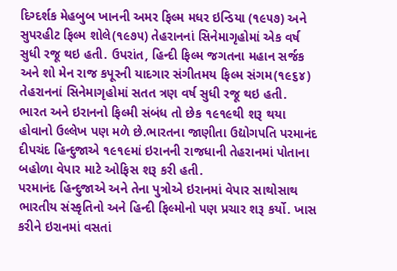દિગ્દર્શક મેહબુબ ખાનની અમર ફિલ્મ મધર ઇન્ડિયા (૧૯૫૭) અને સુપરહીટ ફિલ્મ શોલે(૧૯૭૫) તેહરાનનાં સિનેમાગૃહોમાં એક વર્ષ સુધી રજૂ થઇ હતી. ઉપરાંત, હિન્દી ફિલ્મ જગતના મહાન સર્જક અને શો મેન રાજ કપૂરની યાદગાર સંગીતમય ફિલ્મ સંગમ(૧૯૬૪) તેહરાનનાં સિનેમાગૃહોમાં સતત ત્રણ વર્ષ સુધી રજૂ થઇ હતી.
ભારત અને ઇરાનનો ફિલ્મી સંબંધ તો છેક ૧૯૧૯થી શરૂ થયા હોવાનો ઉલ્લેખ પણ મળે છે.ભારતના જાણીતા ઉદ્યોગપતિ પરમાનંદ દીપચંદ હિન્દુજાએ ૧૯૧૯માં ઇરાનની રાજધાની તેહરાનમાં પોતાના બહોળા વેપાર માટે ઓફિસ શરૂ કરી હતી.
પરમાનંદ હિન્દુજાએ અને તેના પુત્રોએ ઇરાનમાં વેપાર સાથોસાથ ભારતીય સંસ્કૃતિનો અને હિન્દી ફિલ્મોનો પણ પ્રચાર શરૂ કર્યો. ખાસ કરીને ઇરાનમાં વસતાં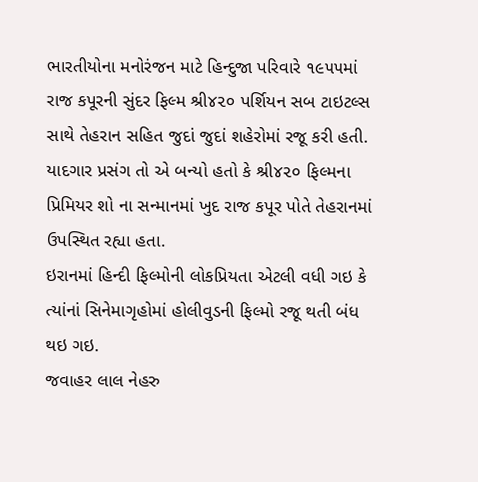ભારતીયોના મનોરંજન માટે હિન્દુજા પરિવારે ૧૯૫૫માં રાજ કપૂરની સુંદર ફિલ્મ શ્રી૪૨૦ પર્શિયન સબ ટાઇટલ્સ સાથે તેહરાન સહિત જુદાં જુદાં શહેરોમાં રજૂ કરી હતી. યાદગાર પ્રસંગ તો એ બન્યો હતો કે શ્રી૪૨૦ ફિલ્મના પ્રિમિયર શો ના સન્માનમાં ખુદ રાજ કપૂર પોતે તેહરાનમાં ઉપસ્થિત રહ્યા હતા.
ઇરાનમાં હિન્દી ફિલ્મોની લોકપ્રિયતા એટલી વધી ગઇ કે ત્યાંનાં સિનેમાગૃહોમાં હોલીવુડની ફિલ્મો રજૂ થતી બંધ થઇ ગઇ.
જવાહર લાલ નેહરુ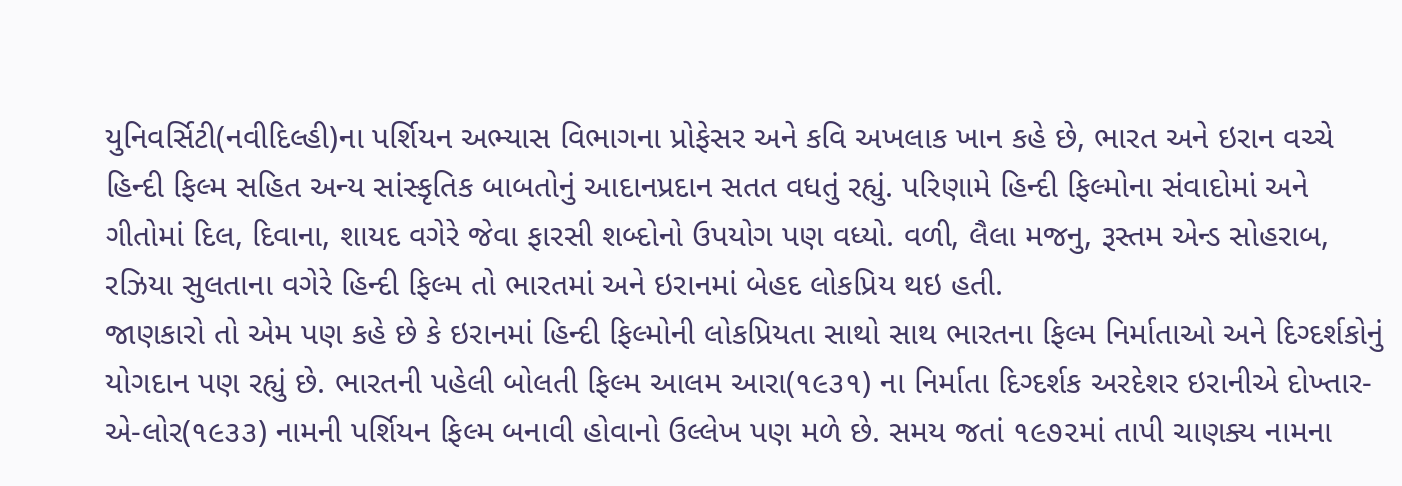યુનિવર્સિટી(નવીદિલ્હી)ના પર્શિયન અભ્યાસ વિભાગના પ્રોફેસર અને કવિ અખલાક ખાન કહે છે, ભારત અને ઇરાન વચ્ચે હિન્દી ફિલ્મ સહિત અન્ય સાંસ્કૃતિક બાબતોનું આદાનપ્રદાન સતત વધતું રહ્યું. પરિણામે હિન્દી ફિલ્મોના સંવાદોમાં અને ગીતોમાં દિલ, દિવાના, શાયદ વગેરે જેવા ફારસી શબ્દોનો ઉપયોગ પણ વધ્યો. વળી, લૈલા મજનુ, રૂસ્તમ એન્ડ સોહરાબ, રઝિયા સુલતાના વગેરે હિન્દી ફિલ્મ તો ભારતમાં અને ઇરાનમાં બેહદ લોકપ્રિય થઇ હતી.
જાણકારો તો એમ પણ કહે છે કે ઇરાનમાં હિન્દી ફિલ્મોની લોકપ્રિયતા સાથો સાથ ભારતના ફિલ્મ નિર્માતાઓ અને દિગ્દર્શકોનું યોગદાન પણ રહ્યું છે. ભારતની પહેલી બોલતી ફિલ્મ આલમ આરા(૧૯૩૧) ના નિર્માતા દિગ્દર્શક અરદેશર ઇરાનીએ દોખ્તાર-એ-લોર(૧૯૩૩) નામની પર્શિયન ફિલ્મ બનાવી હોવાનો ઉલ્લેખ પણ મળે છે. સમય જતાં ૧૯૭૨માં તાપી ચાણક્ય નામના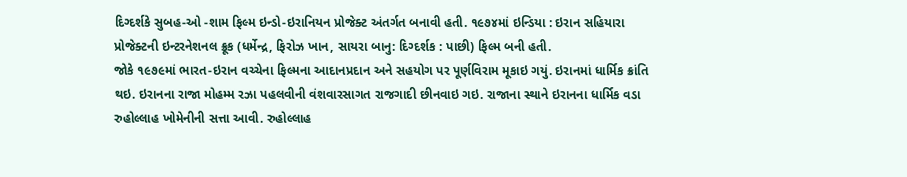દિગ્દર્શકે સુબહ-ઓ -શામ ફિલ્મ ઇન્ડો-ઇરાનિયન પ્રોજેક્ટ અંતર્ગત બનાવી હતી. ૧૯૭૪માં ઇન્ડિયા : ઇરાન સહિયારા પ્રોજેક્ટની ઇન્ટરનેશનલ ક્રૂક (ધર્મેન્દ્ર, ફિરોઝ ખાન, સાયરા બાનુ: દિગ્દર્શક : પાછી) ફિલ્મ બની હતી.
જોકે ૧૯૭૯માં ભારત-ઇરાન વચ્ચેના ફિલ્મના આદાનપ્રદાન અને સહયોગ પર પૂર્ણવિરામ મૂકાઇ ગયું. ઇરાનમાં ધાર્મિક ક્રાંતિ થઇ. ઇરાનના રાજા મોહમ્મ રઝા પહલવીની વંશવારસાગત રાજગાદી છીનવાઇ ગઇ. રાજાના સ્થાને ઇરાનના ધાર્મિક વડા રુહોલ્લાહ ખોમેનીની સત્તા આવી. રુહોલ્લાહ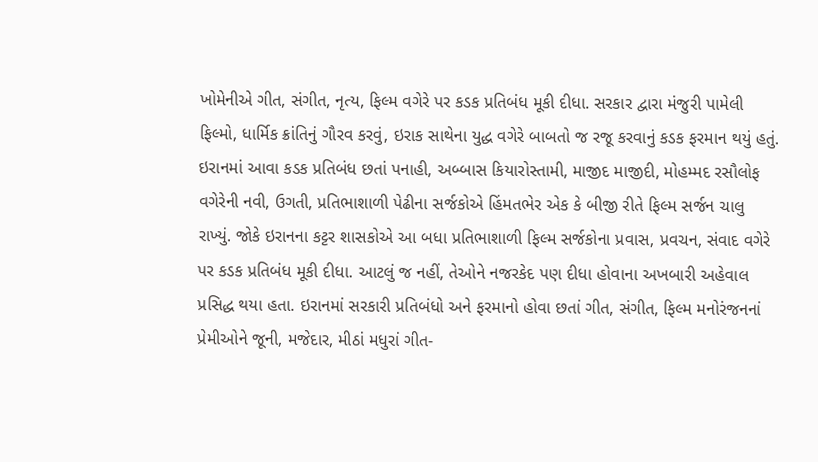ખોમેનીએ ગીત, સંગીત, નૃત્ય, ફિલ્મ વગેરે પર કડક પ્રતિબંધ મૂકી દીધા. સરકાર દ્વારા મંજુરી પામેલી ફિલ્મો, ધાર્મિક ક્રાંતિનું ગૌરવ કરવું, ઇરાક સાથેના યુદ્ધ વગેરે બાબતો જ રજૂ કરવાનું કડક ફરમાન થયું હતું.
ઇરાનમાં આવા કડક પ્રતિબંધ છતાં પનાહી, અબ્બાસ કિયારોસ્તામી, માજીદ માજીદી, મોહમ્મદ રસૌલોફ વગેરેની નવી, ઉગતી, પ્રતિભાશાળી પેઢીના સર્જકોએ હિંમતભેર એક કે બીજી રીતે ફિલ્મ સર્જન ચાલુ રાખ્યું. જોકે ઇરાનના કટ્ટર શાસકોએ આ બધા પ્રતિભાશાળી ફિલ્મ સર્જકોના પ્રવાસ, પ્રવચન, સંવાદ વગેરે પર કડક પ્રતિબંધ મૂકી દીધા. આટલું જ નહીં, તેઓને નજરકેદ પણ દીધા હોવાના અખબારી અહેવાલ પ્રસિદ્ધ થયા હતા. ઇરાનમાં સરકારી પ્રતિબંધો અને ફરમાનો હોવા છતાં ગીત, સંગીત, ફિલ્મ મનોરંજનનાં પ્રેમીઓને જૂની, મજેદાર, મીઠાં મધુરાં ગીત-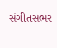સંગીતસભર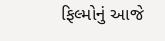ફિલ્મોનું આજે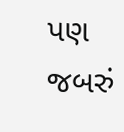પણ જબરું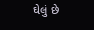ઘેલું છે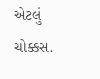એટલું ચોક્કસ.